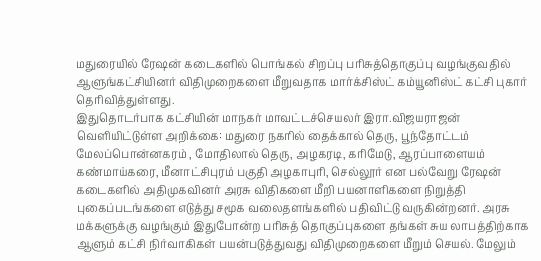மதுரையில் ரேஷன் கடைகளில் பொங்கல் சிறப்பு பரிசுத்தொகுப்பு வழங்குவதில் ஆளுங்கட்சியினர் விதிமுறைகளை மீறுவதாக மார்க்சிஸ்ட் கம்யூனிஸ்ட் கட்சி புகார் தெரிவித்துள்ளது.
இதுதொடர்பாக கட்சியின் மாநகர் மாவட்டச்செயலர் இரா.விஜயராஜன் வெளியிட்டுள்ள அறிக்கை: மதுரை நகரில் தைக்கால் தெரு, பூந்தோட்டம் மேலப்பொன்னகரம் , மோதிலால் தெரு, அழகரடி, கரிமேடு, ஆரப்பாளையம் கண்மாய்கரை, மீனாட்சிபுரம் பகுதி அழகாபுரி, செல்லூர் என பல்வேறு ரேஷன் கடைகளில் அதிமுகவினர் அரசு விதிகளை மீறி பயனாளிகளை நிறுத்தி புகைப்படங்களை எடுத்து சமூக வலைதளங்களில் பதிவிட்டு வருகின்றனர். அரசு மக்களுக்கு வழங்கும் இதுபோன்ற பரிசுத் தொகுப்புகளை தங்கள் சுய லாபத்திற்காக ஆளும் கட்சி நிர்வாகிகள் பயன்படுத்துவது விதிமுறைகளை மீறும் செயல். மேலும்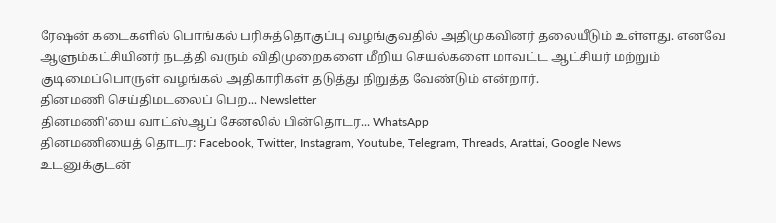ரேஷன் கடைகளில் பொங்கல் பரிசுத்தொகுப்பு வழங்குவதில் அதிமுகவினர் தலையீடும் உள்ளது. எனவே ஆளும்கட்சியினர் நடத்தி வரும் விதிமுறைகளை மீறிய செயல்களை மாவட்ட ஆட்சியர் மற்றும் குடிமைப்பொருள் வழங்கல் அதிகாரிகள் தடுத்து நிறுத்த வேண்டும் என்றார்.
தினமணி செய்திமடலைப் பெற... Newsletter
தினமணி'யை வாட்ஸ்ஆப் சேனலில் பின்தொடர... WhatsApp
தினமணியைத் தொடர: Facebook, Twitter, Instagram, Youtube, Telegram, Threads, Arattai, Google News
உடனுக்குடன்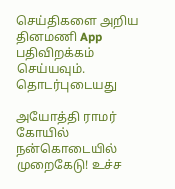செய்திகளை அறிய தினமணி App பதிவிறக்கம் செய்யவும்.
தொடர்புடையது

அயோத்தி ராமர் கோயில் நன்கொடையில் முறைகேடு! உச்ச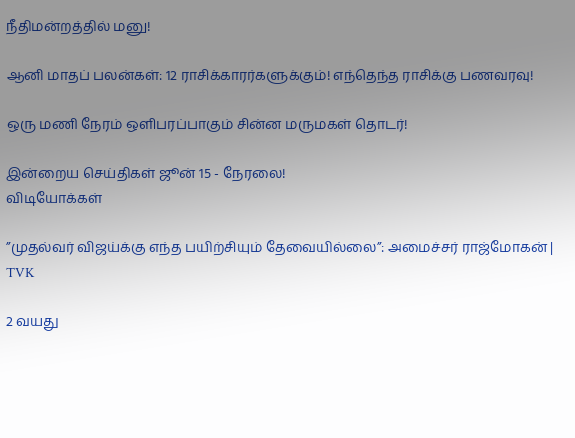நீதிமன்றத்தில் மனு!

ஆனி மாதப் பலன்கள்: 12 ராசிக்காரர்களுக்கும்! எந்தெந்த ராசிக்கு பணவரவு!

ஒரு மணி நேரம் ஒளிபரப்பாகும் சின்ன மருமகள் தொடர்!

இன்றைய செய்திகள் ஜூன் 15 - நேரலை!
விடியோக்கள்

”முதல்வர் விஜய்க்கு எந்த பயிற்சியும் தேவையில்லை”: அமைச்சர் ராஜ்மோகன் | TVK

2 வயது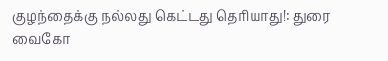குழந்தைக்கு நல்லது கெட்டது தெரியாது!: துரை வைகோ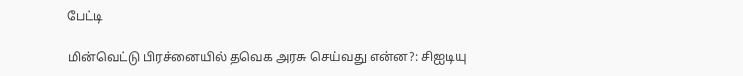பேட்டி

மின்வெட்டு பிரச்னையில் தவெக அரசு செய்வது என்ன?: சிஐடியு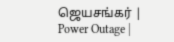ஜெயசங்கர் | Power Outage |